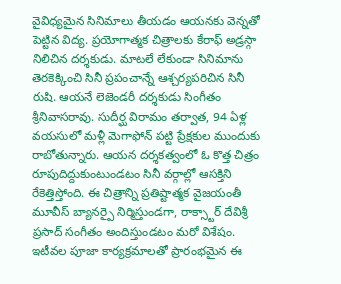వైవిధ్యమైన సినిమాలు తీయడం ఆయనకు వెన్నతో పెట్టిన విద్య. ప్రయోగాత్మక చిత్రాలకు కేరాఫ్ అడ్రస్గా నిలిచిన దర్శకుడు. మాటలే లేకుండా సినిమాను తెరకెక్కించి సినీ ప్రపంచాన్నే ఆశ్చర్యపరిచిన సినీ రుషి. ఆయనే లెజెండరీ దర్శకుడు సింగీతం శ్రీనివాసరావు. సుదీర్ఘ విరామం తర్వాత, 94 ఏళ్ల వయసులో మళ్లీ మెగాఫోన్ పట్టి ప్రేక్షకుల ముందుకు రాబోతున్నారు. ఆయన దర్శకత్వంలో ఓ కొత్త చిత్రం రూపుదిద్దుకుంటుండటం సినీ వర్గాల్లో ఆసక్తిని రేకెత్తిస్తోంది. ఈ చిత్రాన్ని ప్రతిష్టాత్మక వైజయంతీ మూవీస్ బ్యానర్పై నిర్మిస్తుండగా, రాక్స్టార్ దేవిశ్రీ ప్రసాద్ సంగీతం అందిస్తుండటం మరో విశేషం.
ఇటీవల పూజా కార్యక్రమాలతో ప్రారంభమైన ఈ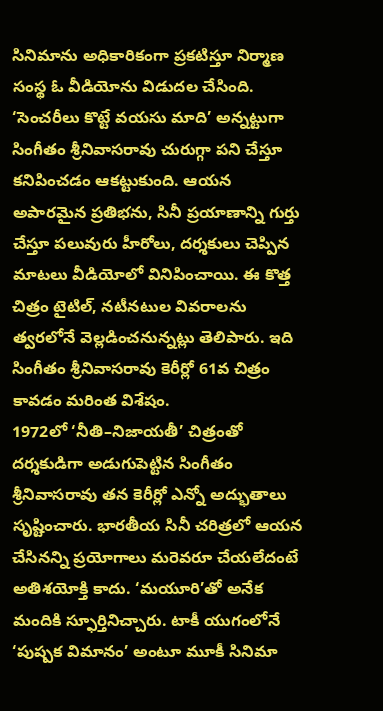సినిమాను అధికారికంగా ప్రకటిస్తూ నిర్మాణ సంస్థ ఓ వీడియోను విడుదల చేసింది. ‘సెంచరీలు కొట్టే వయసు మాది’ అన్నట్టుగా సింగీతం శ్రీనివాసరావు చురుగ్గా పని చేస్తూ కనిపించడం ఆకట్టుకుంది. ఆయన అపారమైన ప్రతిభను, సినీ ప్రయాణాన్ని గుర్తు చేస్తూ పలువురు హీరోలు, దర్శకులు చెప్పిన మాటలు వీడియోలో వినిపించాయి. ఈ కొత్త చిత్రం టైటిల్, నటీనటుల వివరాలను త్వరలోనే వెల్లడించనున్నట్లు తెలిపారు. ఇది సింగీతం శ్రీనివాసరావు కెరీర్లో 61వ చిత్రం కావడం మరింత విశేషం.
1972లో ‘నీతి–నిజాయతీ’ చిత్రంతో దర్శకుడిగా అడుగుపెట్టిన సింగీతం శ్రీనివాసరావు తన కెరీర్లో ఎన్నో అద్భుతాలు సృష్టించారు. భారతీయ సినీ చరిత్రలో ఆయన చేసినన్ని ప్రయోగాలు మరెవరూ చేయలేదంటే అతిశయోక్తి కాదు. ‘మయూరి’తో అనేక మందికి స్ఫూర్తినిచ్చారు. టాకీ యుగంలోనే ‘పుష్పక విమానం’ అంటూ మూకీ సినిమా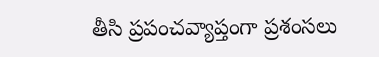తీసి ప్రపంచవ్యాప్తంగా ప్రశంసలు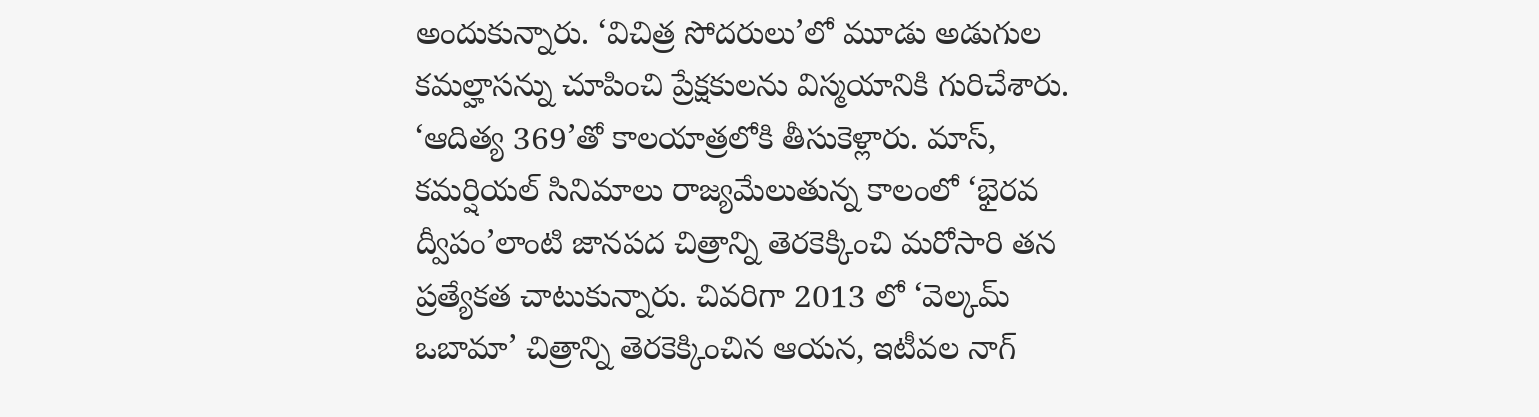అందుకున్నారు. ‘విచిత్ర సోదరులు’లో మూడు అడుగుల కమల్హాసన్ను చూపించి ప్రేక్షకులను విస్మయానికి గురిచేశారు. ‘ఆదిత్య 369’తో కాలయాత్రలోకి తీసుకెళ్లారు. మాస్, కమర్షియల్ సినిమాలు రాజ్యమేలుతున్న కాలంలో ‘భైరవ ద్వీపం’లాంటి జానపద చిత్రాన్ని తెరకెక్కించి మరోసారి తన ప్రత్యేకత చాటుకున్నారు. చివరిగా 2013 లో ‘వెల్కమ్ ఒబామా’ చిత్రాన్ని తెరకెక్కించిన ఆయన, ఇటీవల నాగ్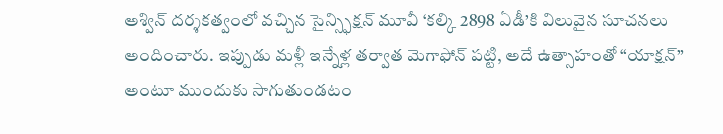అశ్విన్ దర్శకత్వంలో వచ్చిన సైన్స్ఫిక్షన్ మూవీ ‘కల్కి 2898 ఏడీ’కి విలువైన సూచనలు అందించారు. ఇప్పుడు మళ్లీ ఇన్నేళ్ల తర్వాత మెగాఫోన్ పట్టి, అదే ఉత్సాహంతో “యాక్షన్” అంటూ ముందుకు సాగుతుండటం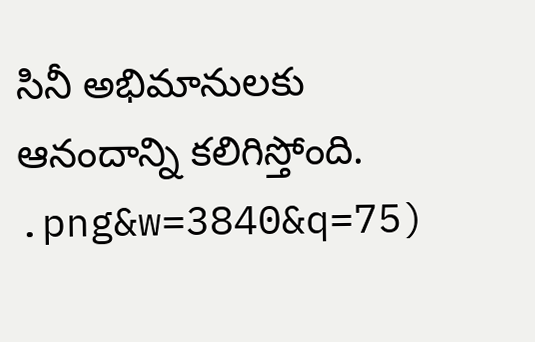సినీ అభిమానులకు ఆనందాన్ని కలిగిస్తోంది.
.png&w=3840&q=75)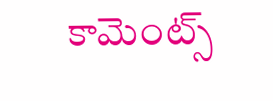కామెంట్స్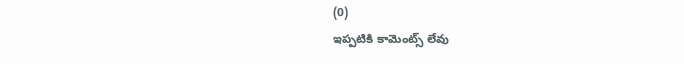(0)
ఇప్పటికి కామెంట్స్ లేవు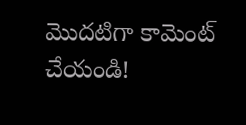మొదటిగా కామెంట్ చేయండి!